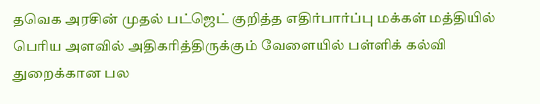தவெக அரசின் முதல் பட்ஜெட் குறித்த எதிர்பார்ப்பு மக்கள் மத்தியில் பெரிய அளவில் அதிகரித்திருக்கும் வேளையில் பள்ளிக் கல்வி துறைக்கான பல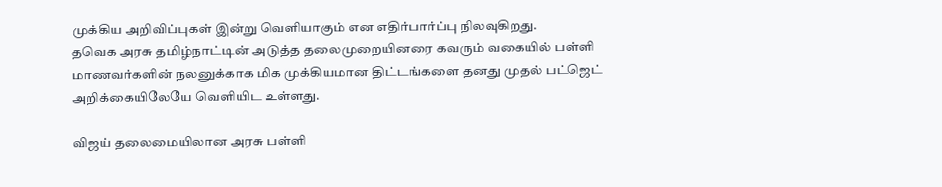முக்கிய அறிவிப்புகள் இன்று வெளியாகும் என எதிர்பார்ப்பு நிலவுகிறது.
தவெக அரசு தமிழ்நாட்டின் அடுத்த தலைமுறையினரை கவரும் வகையில் பள்ளி மாணவர்களின் நலனுக்காக மிக முக்கியமான திட்டங்களை தனது முதல் பட்ஜெட் அறிக்கையிலேயே வெளியிட உள்ளது.

விஜய் தலைமையிலான அரசு பள்ளி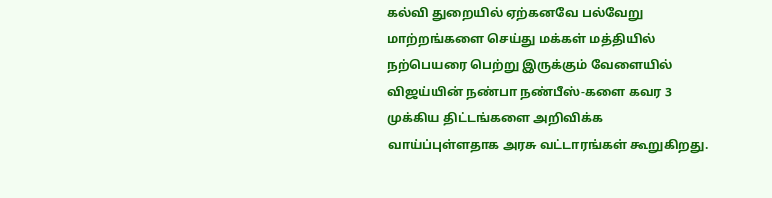கல்வி துறையில் ஏற்கனவே பல்வேறு மாற்றங்களை செய்து மக்கள் மத்தியில் நற்பெயரை பெற்று இருக்கும் வேளையில் விஜய்யின் நண்பா நண்பீஸ்-களை கவர 3 முக்கிய திட்டங்களை அறிவிக்க வாய்ப்புள்ளதாக அரசு வட்டாரங்கள் கூறுகிறது.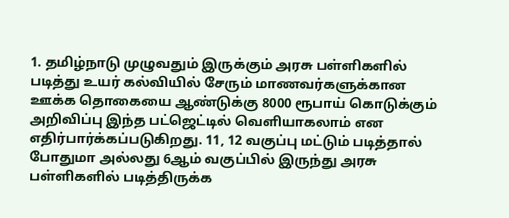1. தமிழ்நாடு முழுவதும் இருக்கும் அரசு பள்ளிகளில் படித்து உயர் கல்வியில் சேரும் மாணவர்களுக்கான ஊக்க தொகையை ஆண்டுக்கு 8000 ரூபாய் கொடுக்கும் அறிவிப்பு இந்த பட்ஜெட்டில் வெளியாகலாம் என எதிர்பார்க்கப்படுகிறது. 11, 12 வகுப்பு மட்டும் படித்தால் போதுமா அல்லது 6ஆம் வகுப்பில் இருந்து அரசு பள்ளிகளில் படித்திருக்க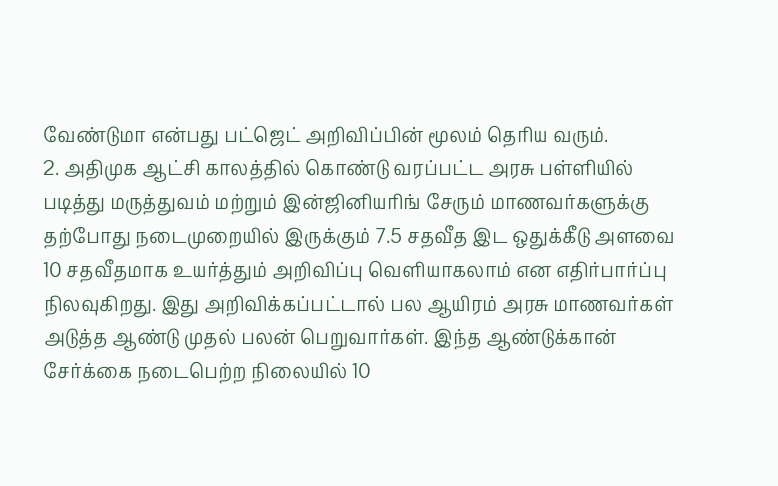வேண்டுமா என்பது பட்ஜெட் அறிவிப்பின் மூலம் தெரிய வரும்.
2. அதிமுக ஆட்சி காலத்தில் கொண்டு வரப்பட்ட அரசு பள்ளியில் படித்து மருத்துவம் மற்றும் இன்ஜினியரிங் சேரும் மாணவர்களுக்கு தற்போது நடைமுறையில் இருக்கும் 7.5 சதவீத இட ஒதுக்கீடு அளவை 10 சதவீதமாக உயர்த்தும் அறிவிப்பு வெளியாகலாம் என எதிர்பார்ப்பு நிலவுகிறது. இது அறிவிக்கப்பட்டால் பல ஆயிரம் அரசு மாணவர்கள் அடுத்த ஆண்டு முதல் பலன் பெறுவார்கள். இந்த ஆண்டுக்கான் சேர்க்கை நடைபெற்ற நிலையில் 10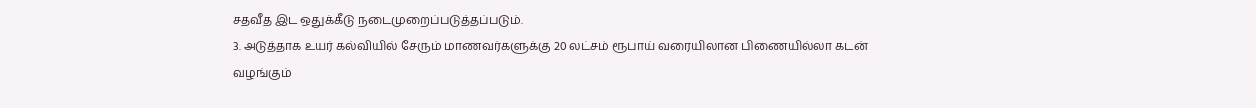சதவீத இட ஒதுக்கீடு நடைமுறைப்படுத்தப்படும்.
3. அடுத்தாக உயர் கல்வியில் சேரும் மாணவர்களுக்கு 20 லட்சம் ரூபாய் வரையிலான பிணையில்லா கடன் வழங்கும்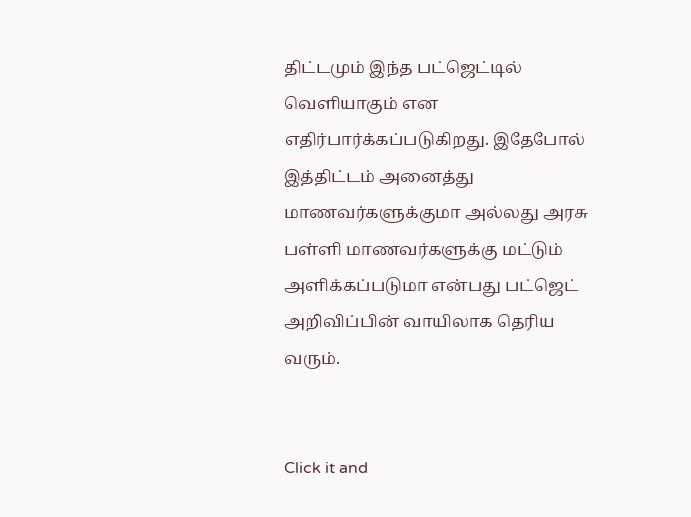திட்டமும் இந்த பட்ஜெட்டில் வெளியாகும் என எதிர்பார்க்கப்படுகிறது. இதேபோல் இத்திட்டம் அனைத்து மாணவர்களுக்குமா அல்லது அரசு பள்ளி மாணவர்களுக்கு மட்டும் அளிக்கப்படுமா என்பது பட்ஜெட் அறிவிப்பின் வாயிலாக தெரிய வரும்.


Click it and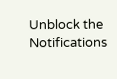Unblock the Notifications